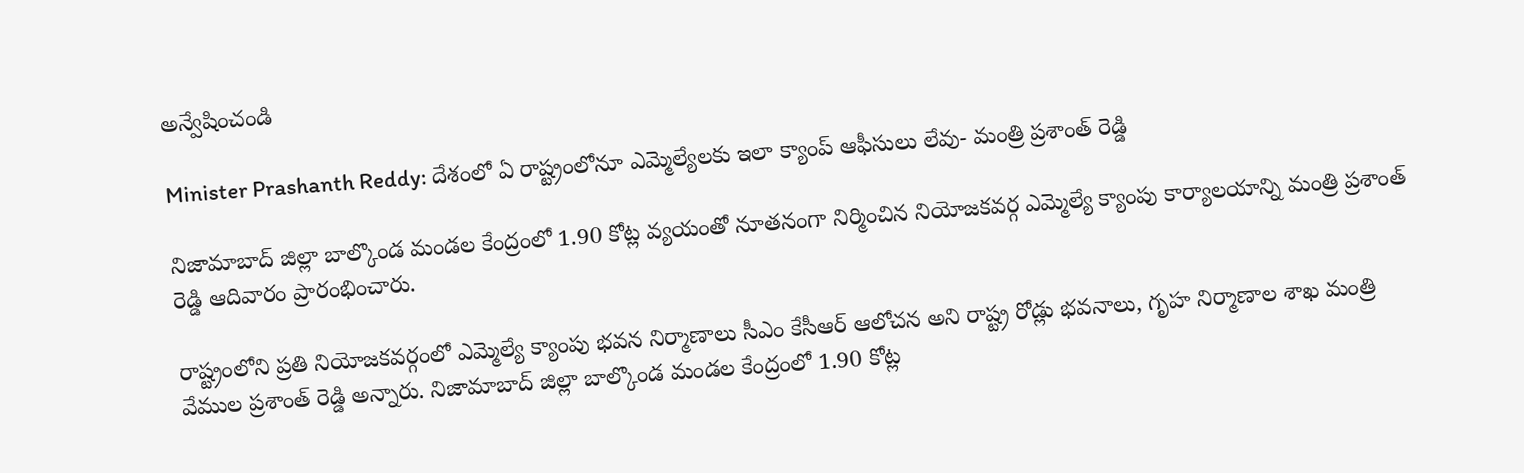అన్వేషించండి

Minister Prashanth Reddy: దేశంలో ఏ రాష్ట్రంలోనూ ఎమ్మెల్యేలకు ఇలా క్యాంప్ ఆఫీసులు లేవు- మంత్రి ప్రశాంత్ రెడ్డి

నిజామాబాద్ జిల్లా బాల్కొండ మండల కేంద్రంలో 1.90 కోట్ల వ్యయంతో నూతనంగా నిర్మించిన నియోజకవర్గ ఎమ్మెల్యే క్యాంపు కార్యాలయాన్ని మంత్రి ప్రశాంత్ రెడ్డి ఆదివారం ప్రారంభించారు.

రాష్ట్రంలోని ప్రతి నియోజకవర్గంలో ఎమ్మెల్యే క్యాంపు భవన నిర్మాణాలు సీఎం కేసీఆర్ ఆలోచన అని రాష్ట్ర రోడ్లు భవనాలు, గృహ నిర్మాణాల శాఖ మంత్రి వేముల ప్రశాంత్ రెడ్డి అన్నారు. నిజామాబాద్ జిల్లా బాల్కొండ మండల కేంద్రంలో 1.90 కోట్ల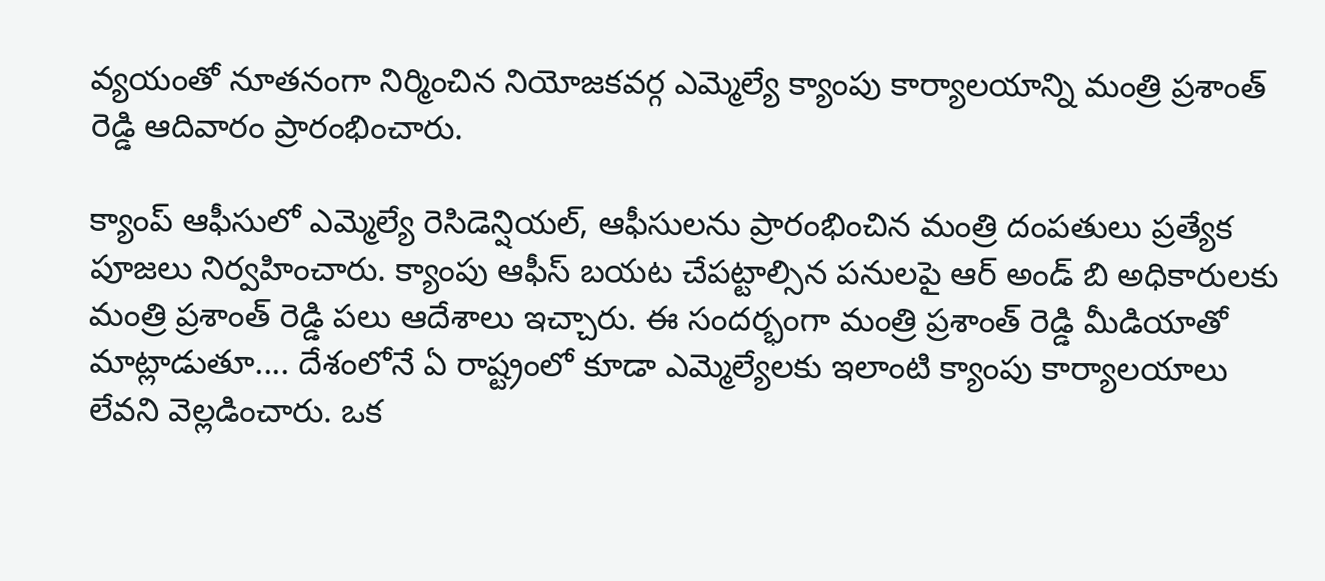వ్యయంతో నూతనంగా నిర్మించిన నియోజకవర్గ ఎమ్మెల్యే క్యాంపు కార్యాలయాన్ని మంత్రి ప్రశాంత్ రెడ్డి ఆదివారం ప్రారంభించారు.

క్యాంప్ ఆఫీసులో ఎమ్మెల్యే రెసిడెన్షియల్, ఆఫీసులను ప్రారంభించిన మంత్రి దంపతులు ప్రత్యేక పూజలు నిర్వహించారు. క్యాంపు ఆఫీస్ బయట చేపట్టాల్సిన పనులపై ఆర్ అండ్ బి అధికారులకు మంత్రి ప్రశాంత్ రెడ్డి పలు ఆదేశాలు ఇచ్చారు. ఈ సందర్భంగా మంత్రి ప్రశాంత్ రెడ్డి మీడియాతో మాట్లాడుతూ.... దేశంలోనే ఏ రాష్ట్రంలో కూడా ఎమ్మెల్యేలకు ఇలాంటి క్యాంపు కార్యాలయాలు లేవని వెల్లడించారు. ఒక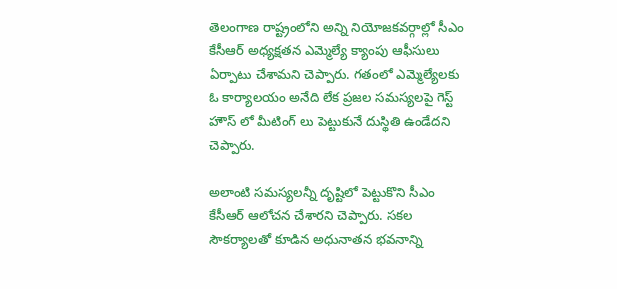తెలంగాణ రాష్ట్రంలోని అన్ని నియోజకవర్గాల్లో సీఎం కేసీఆర్ అధ్యక్షతన ఎమ్మెల్యే క్యాంపు ఆఫీసులు ఏర్పాటు చేశామని చెప్పారు. గతంలో ఎమ్మెల్యేలకు ఓ కార్యాలయం అనేది లేక ప్రజల సమస్యలపై గెస్ట్ హౌస్ లో మీటింగ్ లు పెట్టుకునే దుస్థితి ఉండేదని చెప్పారు.

అలాంటి సమస్యలన్నీ దృష్టిలో పెట్టుకొని సీఎం కేసీఆర్ ఆలోచన చేశారని చెప్పారు. సకల సౌకర్యాలతో కూడిన అధునాతన భవనాన్ని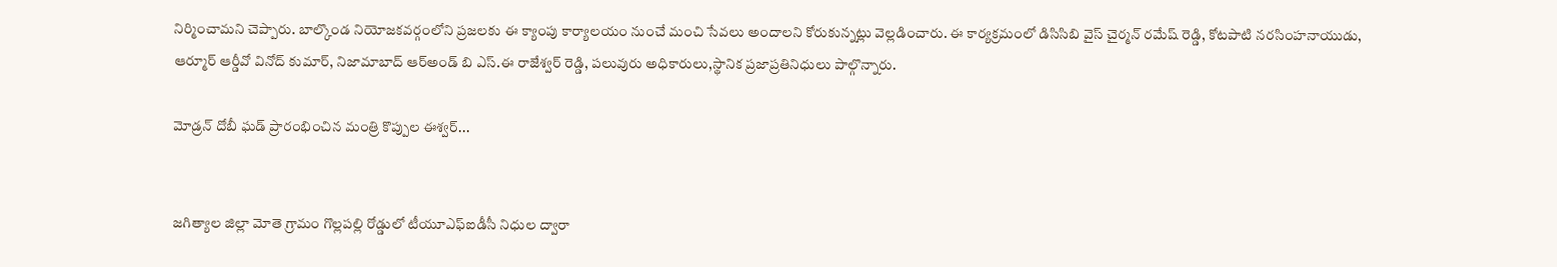నిర్మించామని చెప్పారు. బాల్కొండ నియోజకవర్గంలోని ప్రజలకు ఈ క్యాంపు కార్యాలయం నుంచే మంచి సేవలు అందాలని కోరుకున్నట్లు వెల్లడించారు. ఈ కార్యక్రమంలో డిసిసిబి వైస్ చైర్మన్ రమేష్ రెడ్డి, కోటపాటి నరసింహనాయుడు, ఆర్మూర్ ఆర్డీవో వినోద్ కుమార్, నిజామాబాద్ ఆర్అండ్ బి ఎస్.ఈ రాజేశ్వర్ రెడ్డి, పలువురు అధికారులు,స్థానిక ప్రజాప్రతినిధులు పాల్గొన్నారు.

మోడ్రన్ దోబీ ఘడ్ ప్రారంభించిన మంత్రి కొప్పుల ఈశ్వర్...


జగిత్యాల జిల్లా మోతె గ్రామం గొల్లపల్లి రోడ్డులో టీయూఎఫ్ఐడీసీ నిధుల ద్వారా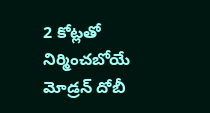2 కోట్లతో నిర్మించబోయే మోడ్రన్ దోబీ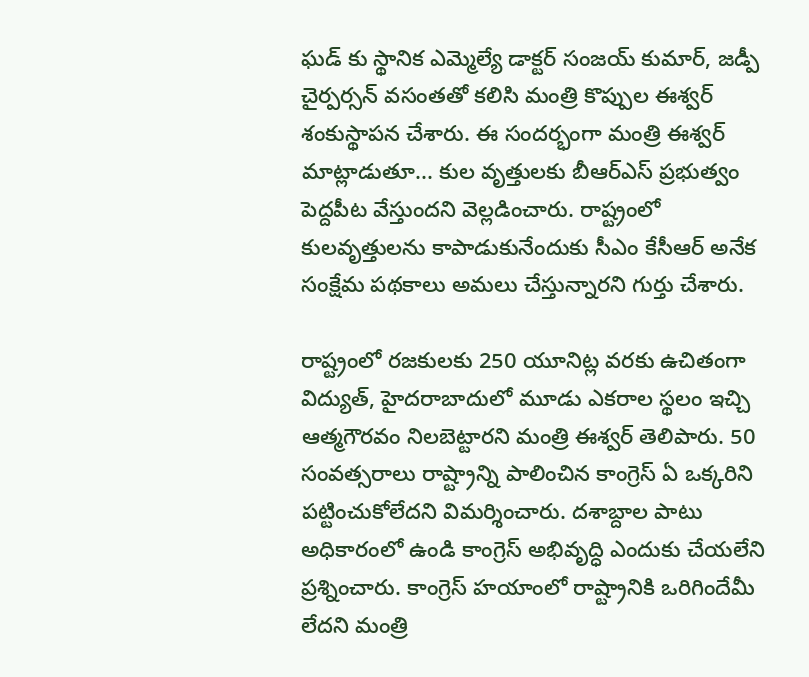ఘడ్ కు స్థానిక ఎమ్మెల్యే డాక్టర్ సంజయ్ కుమార్, జడ్పీ చైర్పర్సన్ వసంతతో కలిసి మంత్రి కొప్పుల ఈశ్వర్ శంకుస్థాపన చేశారు. ఈ సందర్భంగా మంత్రి ఈశ్వర్ మాట్లాడుతూ... కుల వృత్తులకు బీఆర్ఎస్ ప్రభుత్వం పెద్దపీట వేస్తుందని వెల్లడించారు. రాష్ట్రంలో కులవృత్తులను కాపాడుకునేందుకు సీఎం కేసీఆర్ అనేక సంక్షేమ పథకాలు అమలు చేస్తున్నారని గుర్తు చేశారు.

రాష్ట్రంలో రజకులకు 250 యూనిట్ల వరకు ఉచితంగా విద్యుత్, హైదరాబాదులో మూడు ఎకరాల స్థలం ఇచ్చి ఆత్మగౌరవం నిలబెట్టారని మంత్రి ఈశ్వర్ తెలిపారు. 50 సంవత్సరాలు రాష్ట్రాన్ని పాలించిన కాంగ్రెస్ ఏ ఒక్కరిని పట్టించుకోలేదని విమర్శించారు. దశాబ్దాల పాటు అధికారంలో ఉండి కాంగ్రెస్ అభివృద్ధి ఎందుకు చేయలేని ప్రశ్నించారు. కాంగ్రెస్ హయాంలో రాష్ట్రానికి ఒరిగిందేమీ లేదని మంత్రి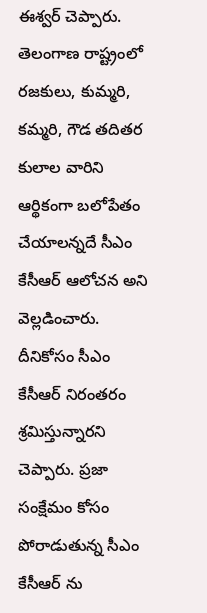ఈశ్వర్ చెప్పారు. తెలంగాణ రాష్ట్రంలో రజకులు, కుమ్మరి, కమ్మరి, గౌడ తదితర కులాల వారిని ఆర్థికంగా బలోపేతం చేయాలన్నదే సీఎం కేసీఆర్ ఆలోచన అని వెల్లడించారు. దీనికోసం సీఎం కేసీఆర్ నిరంతరం శ్రమిస్తున్నారని చెప్పారు. ప్రజా సంక్షేమం కోసం పోరాడుతున్న సీఎం కేసీఆర్ ను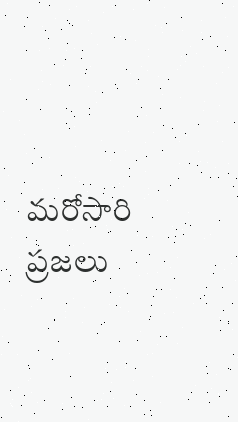మరోసారి ప్రజలు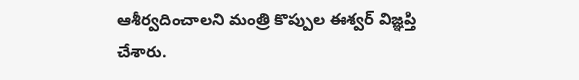ఆశీర్వదించాలని మంత్రి కొప్పుల ఈశ్వర్ విజ్ఞప్తి చేశారు.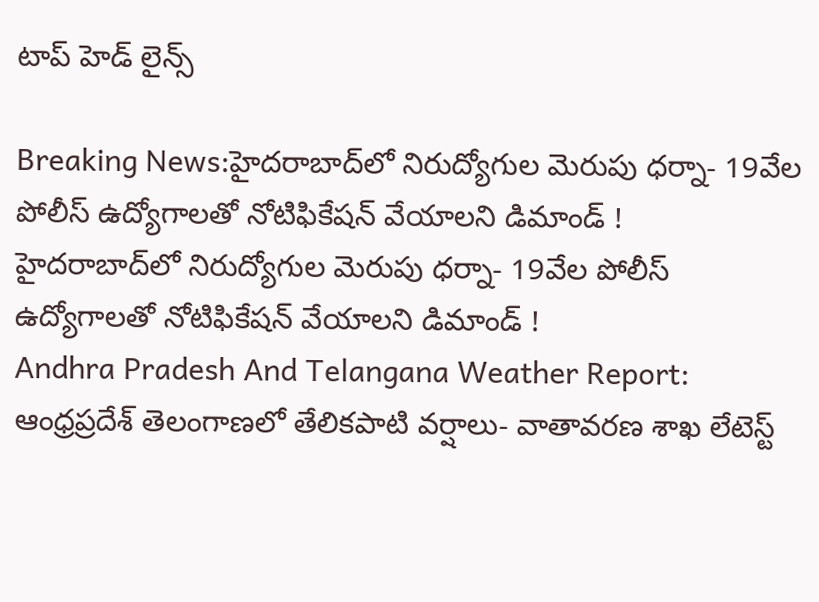టాప్ హెడ్ లైన్స్

Breaking News:హైదరాబాద్‌లో నిరుద్యోగుల మెరుపు ధర్నా- 19వేల పోలీస్‌ ఉద్యోగాలతో నోటిఫికేషన్ వేయాలని డిమాండ్ !
హైదరాబాద్‌లో నిరుద్యోగుల మెరుపు ధర్నా- 19వేల పోలీస్‌ ఉద్యోగాలతో నోటిఫికేషన్ వేయాలని డిమాండ్ !
Andhra Pradesh And Telangana Weather Report: ఆంధ్రప్రదేశ్ తెలంగాణలో తేలికపాటి వర్షాలు- వాతావరణ శాఖ లేటెస్ట్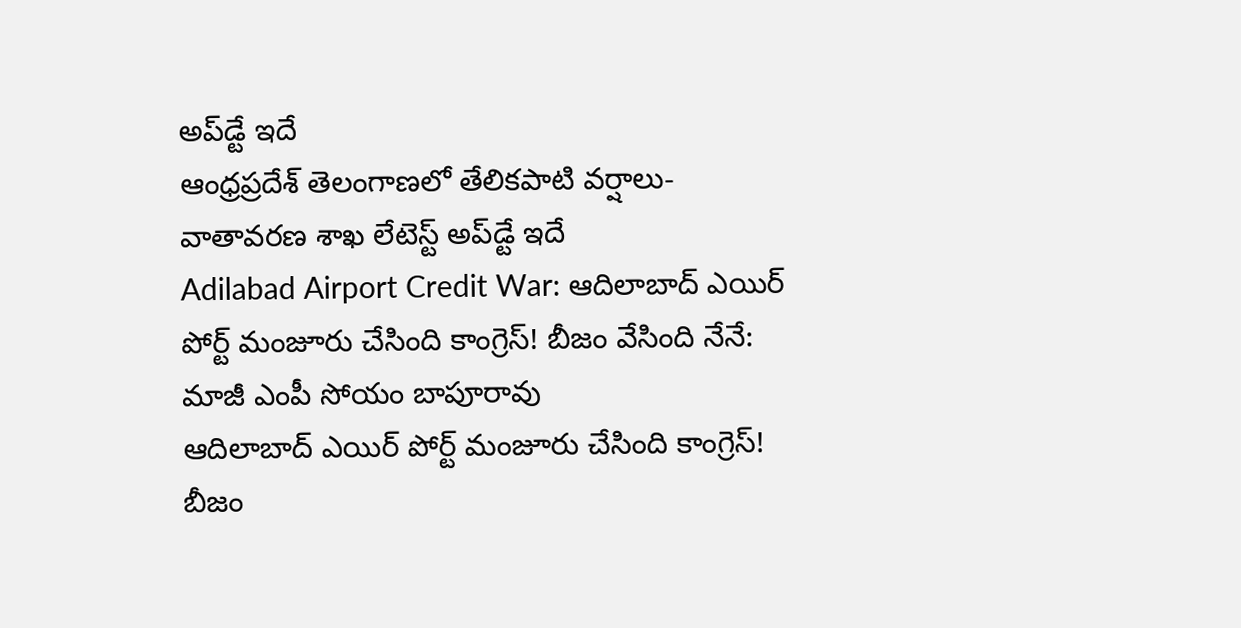అప్‌డ్టే ఇదే
ఆంధ్రప్రదేశ్ తెలంగాణలో తేలికపాటి వర్షాలు- వాతావరణ శాఖ లేటెస్ట్ అప్‌డ్టే ఇదే
Adilabad Airport Credit War: ఆదిలాబాద్ ఎయిర్ పోర్ట్ మంజూరు చేసింది కాంగ్రెస్! బీజం వేసింది నేనే: మాజీ ఎంపీ సోయం బాపూరావు
ఆదిలాబాద్ ఎయిర్ పోర్ట్ మంజూరు చేసింది కాంగ్రెస్! బీజం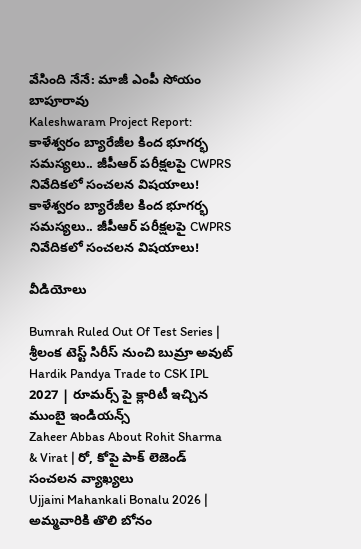వేసింది నేనే: మాజీ ఎంపీ సోయం బాపూరావు
Kaleshwaram Project Report: కాళేశ్వరం బ్యారేజీల కింద భూగర్భ సమస్యలు.. జీపీఆర్ పరీక్షలపై CWPRS నివేదికలో సంచలన విషయాలు!
కాళేశ్వరం బ్యారేజీల కింద భూగర్భ సమస్యలు.. జీపీఆర్ పరీక్షలపై CWPRS నివేదికలో సంచలన విషయాలు!

వీడియోలు

Bumrah Ruled Out Of Test Series | శ్రీలంక టెస్ట్ సిరీస్‌ నుంచి బుమ్రా అవుట్
Hardik Pandya Trade to CSK IPL 2027 | రూమర్స్ పై క్లారిటీ ఇచ్చిన ముంబై ఇండియన్స్
Zaheer Abbas About Rohit Sharma & Virat | రో, కోపై పాక్ లెజెండ్ సంచలన వ్యాఖ్యలు
Ujjaini Mahankali Bonalu 2026 | అమ్మవారికి తొలి బోనం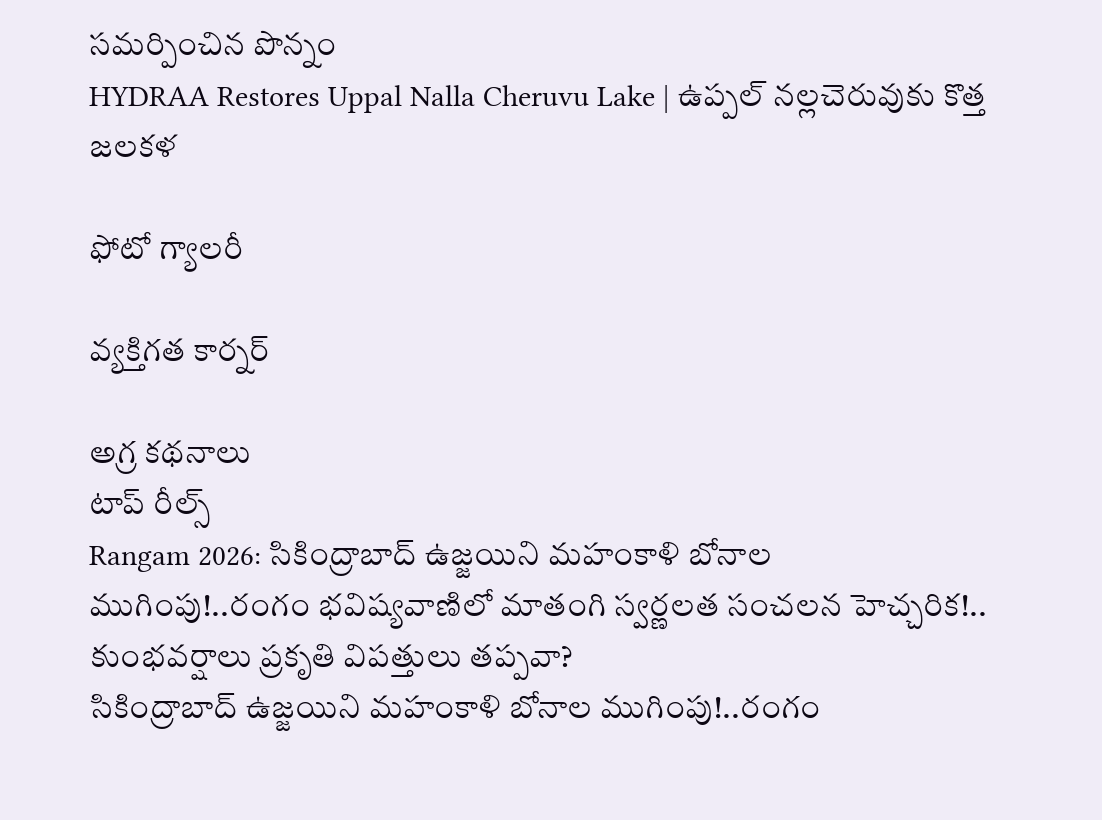సమర్పించిన పొన్నం
HYDRAA Restores Uppal Nalla Cheruvu Lake | ఉప్పల్ నల్లచెరువుకు కొత్త జలకళ

ఫోటో గ్యాలరీ

వ్యక్తిగత కార్నర్

అగ్ర కథనాలు
టాప్ రీల్స్
Rangam 2026: సికింద్రాబాద్‌ ఉజ్జయిని మహంకాళి బోనాల ముగింపు!..రంగం భవిష్యవాణిలో మాతంగి స్వర్ణలత సంచలన హెచ్చరిక!.. కుంభవర్షాలు ప్రకృతి విపత్తులు తప్పవా?
సికింద్రాబాద్‌ ఉజ్జయిని మహంకాళి బోనాల ముగింపు!..రంగం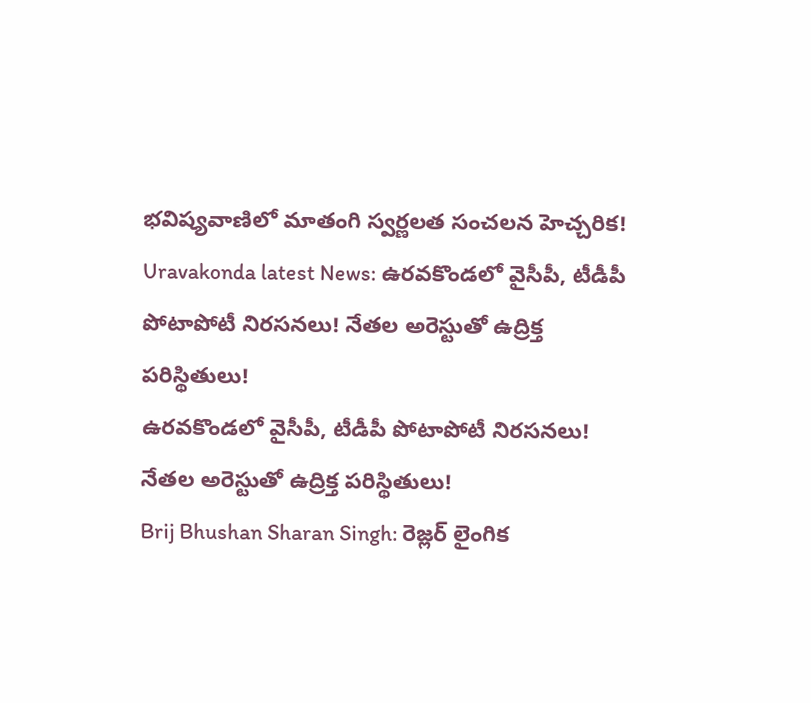భవిష్యవాణిలో మాతంగి స్వర్ణలత సంచలన హెచ్చరిక!
Uravakonda latest News: ఉరవకొండలో వైసీపీ, టీడీపీ పోటాపోటీ నిరసనలు! నేతల అరెస్టుతో ఉద్రిక్త పరిస్థితులు!
ఉరవకొండలో వైసీపీ, టీడీపీ పోటాపోటీ నిరసనలు! నేతల అరెస్టుతో ఉద్రిక్త పరిస్థితులు!
Brij Bhushan Sharan Singh: రెజ్లర్ లైంగిక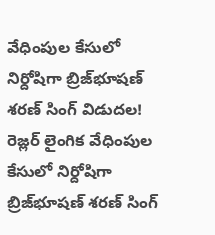వేధింపుల కేసులో నిర్దోషిగా బ్రిజ్‌భూషణ్ శరణ్ సింగ్ విడుదల!
రెజ్లర్ లైంగిక వేధింపుల కేసులో నిర్దోషిగా బ్రిజ్‌భూషణ్ శరణ్ సింగ్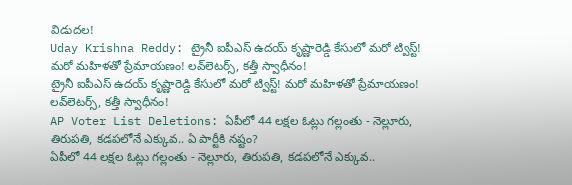విడుదల!
Uday Krishna Reddy: ట్రైనీ ఐపీఎస్‌ ఉదయ్‌ కృష్ణారెడ్డి కేసులో మరో ట్విస్ట్‌! మరో మహిళతో ప్రేమాయణం! లవ్‌లెటర్స్‌, కత్తీ స్వాధీనం!
ట్రైనీ ఐపీఎస్‌ ఉదయ్‌ కృష్ణారెడ్డి కేసులో మరో ట్విస్ట్‌! మరో మహిళతో ప్రేమాయణం! లవ్‌లెటర్స్‌, కత్తీ స్వాధీనం!
AP Voter List Deletions: ఏపీలో 44 లక్షల ఓట్లు గల్లంతు - నెల్లూరు, తిరుపతి, కడపలోనే ఎక్కువ.. ఏ పార్టీకి నష్టం?
ఏపీలో 44 లక్షల ఓట్లు గల్లంతు - నెల్లూరు, తిరుపతి, కడపలోనే ఎక్కువ..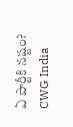ఏ పార్టీకి నష్టం?
CWG India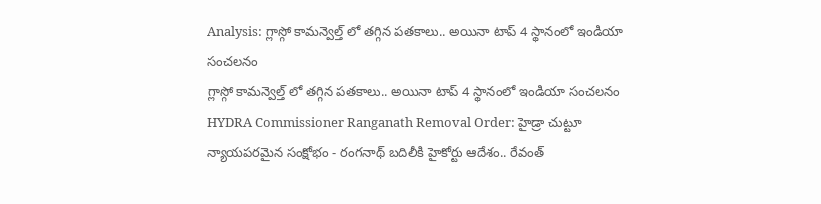Analysis: గ్లాస్గో కామన్వెల్త్ లో తగ్గిన పతకాలు.. అయినా టాప్ 4 స్థానంలో ఇండియా సంచలనం
గ్లాస్గో కామన్వెల్త్ లో తగ్గిన పతకాలు.. అయినా టాప్ 4 స్థానంలో ఇండియా సంచలనం
HYDRA Commissioner Ranganath Removal Order: హైడ్రా చుట్టూ న్యాయపరమైన సంక్షోభం - రంగనాథ్ బదిలీకి హైకోర్టు ఆదేశం.. రేవంత్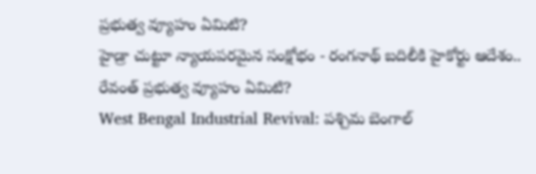ప్రభుత్వ వ్యూహం ఏమిటి?
హైడ్రా చుట్టూ న్యాయపరమైన సంక్షోభం - రంగనాథ్ బదిలీకి హైకోర్టు ఆదేశం.. రేవంత్ ప్రభుత్వ వ్యూహం ఏమిటి?
West Bengal Industrial Revival: పశ్చిమ బెంగాల్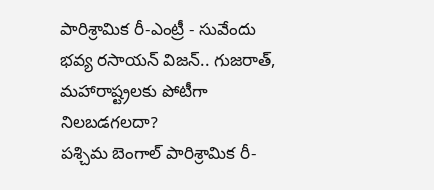పారిశ్రామిక రీ-ఎంట్రీ - సువేందు భవ్య రసాయన్ విజన్.. గుజరాత్, మహారాష్ట్రలకు పోటీగా నిలబడగలదా?
పశ్చిమ బెంగాల్ పారిశ్రామిక రీ-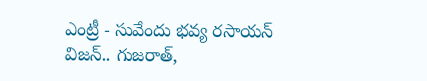ఎంట్రీ - సువేందు భవ్య రసాయన్ విజన్.. గుజరాత్,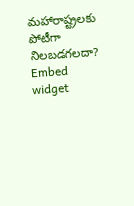మహారాష్ట్రలకు పోటీగా నిలబడగలదా?
Embed widget